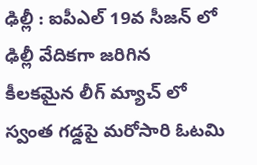ఢిల్లీ : ఐపీఎల్ 19వ సీజన్ లో ఢిల్లీ వేదికగా జరిగిన కీలకమైన లీగ్ మ్యాచ్ లో స్వంత గడ్డపై మరోసారి ఓటమి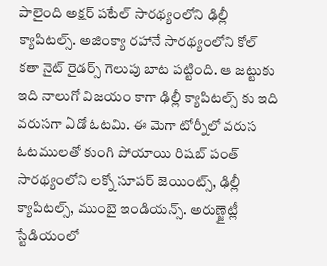పాలైంది అక్షర్ పటేల్ సారథ్యంలోని ఢిల్లీ క్యాపిటల్స్. అజింక్యా రహానే సారథ్యంలోని కోల్ కతా నైట్ రైడర్స్ గెలుపు బాట పట్టింది. ఆ జట్టుకు ఇది నాలుగో విజయం కాగా ఢిల్లీ క్యాపిటల్స్ కు ఇది వరుసగా ఏడో ఓటమి. ఈ మెగా టోర్నీలో వరుస ఓటములతో కుంగి పోయాయి రిషబ్ పంత్ సారథ్యంలోని లక్నో సూపర్ జెయింట్స్, ఢిల్లీ క్యాపిటల్స్, ముంబై ఇండియన్స్. అరుణ్జైట్లీ స్టేడియంలో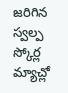జరిగిన స్వల్ప స్కోర్ల మ్యాచ్లో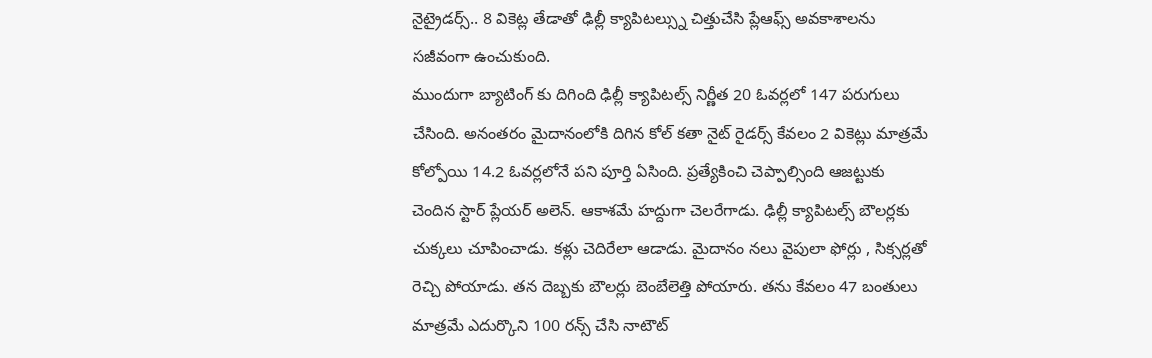నైట్రైడర్స్.. 8 వికెట్ల తేడాతో ఢిల్లీ క్యాపిటల్స్ను చిత్తుచేసి ప్లేఆఫ్స్ అవకాశాలను సజీవంగా ఉంచుకుంది.
ముందుగా బ్యాటింగ్ కు దిగింది ఢిల్లీ క్యాపిటల్స్ నిర్ణీత 20 ఓవర్లలో 147 పరుగులు చేసింది. అనంతరం మైదానంలోకి దిగిన కోల్ కతా నైట్ రైడర్స్ కేవలం 2 వికెట్లు మాత్రమే కోల్పోయి 14.2 ఓవర్లలోనే పని పూర్తి ఏసింది. ప్రత్యేకించి చెప్పాల్సింది ఆజట్టుకు చెందిన స్టార్ ప్లేయర్ అలెన్. ఆకాశమే హద్దుగా చెలరేగాడు. ఢిల్లీ క్యాపిటల్స్ బౌలర్లకు చుక్కలు చూపించాడు. కళ్లు చెదిరేలా ఆడాడు. మైదానం నలు వైపులా ఫోర్లు , సిక్సర్లతో రెచ్చి పోయాడు. తన దెబ్బకు బౌలర్లు బెంబేలెత్తి పోయారు. తను కేవలం 47 బంతులు మాత్రమే ఎదుర్కొని 100 రన్స్ చేసి నాటౌట్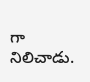గా నిలిచాడు.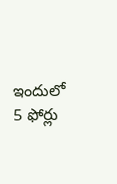ఇందులో 5 ఫోర్లు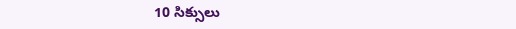10 సిక్సులు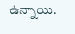ఉన్నాయి.